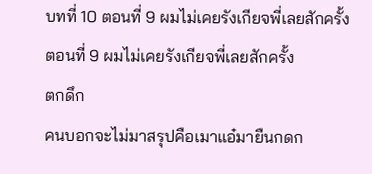บทที่ 10 ตอนที่ 9 ผมไม่เคยรังเกียจพี่เลยสักครั้ง
ตอนที่ 9 ผมไม่เคยรังเกียจพี่เลยสักครั้ง
ตกดึก
คนบอกจะไม่มาสรุปคือเมาแอ๋มายืนกดก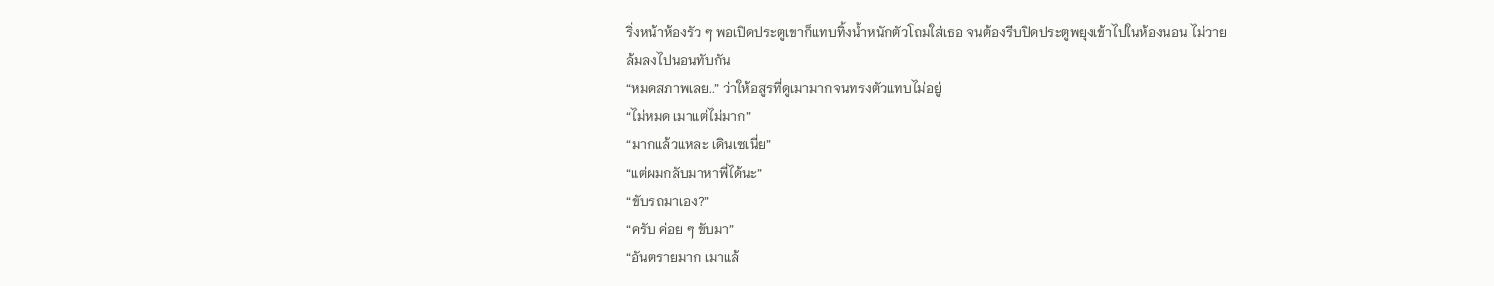ริ่งหน้าห้องรัว ๆ พอเปิดประตูเขาก็แทบทิ้งน้ำหนักตัวโถมใส่เธอ จนต้องรีบปิดประตูพยุงเข้าไปในห้องนอน ไม่วายล้มลงไปนอนทับกัน
“หมดสภาพเลย..” ว่าให้อสูรที่ดูเมามากจนทรงตัวแทบไม่อยู่
“ไม่หมด เมาแต่ไม่มาก”
“มากแล้วแหละ เดินเซเนี่ย”
“แต่ผมกลับมาหาพี่ได้นะ”
“ขับรถมาเอง?”
“ครับ ค่อย ๆ ขับมา”
“อันตรายมาก เมาแล้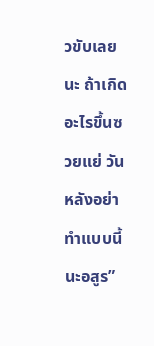วขับเลยนะ ถ้าเกิดอะไรขึ้นซวยแย่ วันหลังอย่าทำแบบนี้นะอสูร”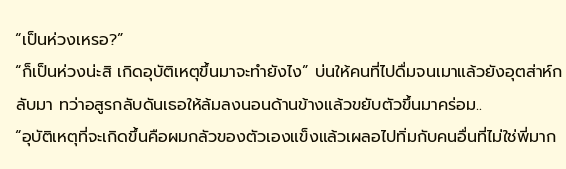“เป็นห่วงเหรอ?”
“ก็เป็นห่วงน่ะสิ เกิดอุบัติเหตุขึ้นมาจะทำยังไง” บ่นให้คนที่ไปดื่มจนเมาแล้วยังอุตส่าห์กลับมา ทว่าอสูรกลับดันเธอให้ล้มลงนอนด้านข้างแล้วขยับตัวขึ้นมาคร่อม..
“อุบัติเหตุที่จะเกิดขึ้นคือผมกลัวของตัวเองแข็งแล้วเผลอไปทิ่มกับคนอื่นที่ไม่ใช่พี่มาก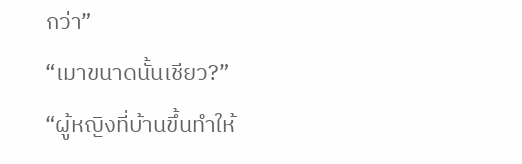กว่า”
“เมาขนาดนั้นเชียว?”
“ผู้หญิงที่บ้านขึ้นทำให้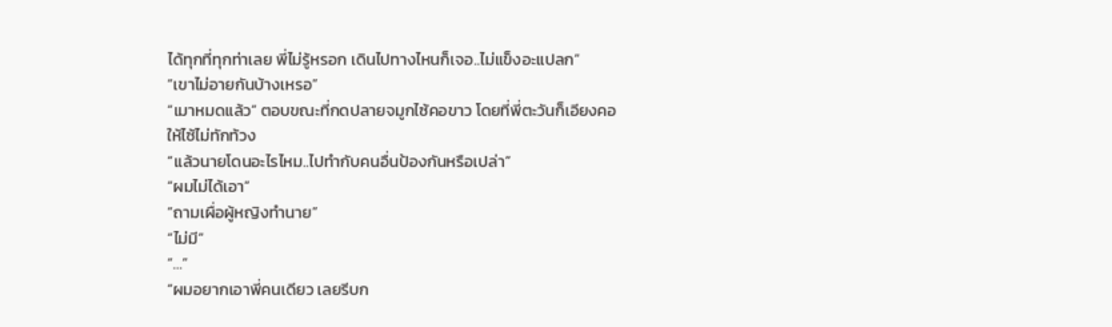ได้ทุกที่ทุกท่าเลย พี่ไม่รู้หรอก เดินไปทางไหนก็เจอ..ไม่แข็งอะแปลก”
“เขาไม่อายกันบ้างเหรอ”
“เมาหมดแล้ว” ตอบขณะที่กดปลายจมูกไซ้คอขาว โดยที่พี่ตะวันก็เอียงคอให้ไซ้ไม่ทักท้วง
“แล้วนายโดนอะไรไหม..ไปทำกับคนอื่นป้องกันหรือเปล่า”
“ผมไม่ได้เอา”
“ถามเผื่อผู้หญิงทำนาย”
“ไม่มี”
“…”
“ผมอยากเอาพี่คนเดียว เลยรีบก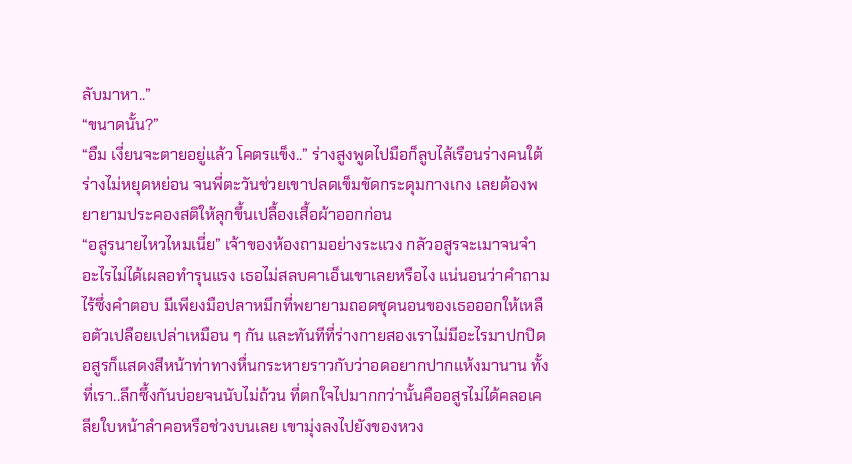ลับมาหา..”
“ขนาดนั้น?”
“อืม เงี่ยนจะตายอยู่แล้ว โคตรแข็ง..” ร่างสูงพูดไปมือก็ลูบไล้เรือนร่างคนใต้ร่างไม่หยุดหย่อน จนพี่ตะวันช่วยเขาปลดเข็มขัดกระดุมกางเกง เลยต้องพยายามประคองสติให้ลุกขึ้นเปลื้องเสื้อผ้าออกก่อน
“อสูรนายไหวไหมเนี่ย” เจ้าของห้องถามอย่างระแวง กลัวอสูรจะเมาจนจำอะไรไม่ได้เผลอทำรุนแรง เธอไม่สลบคาเอ็นเขาเลยหรือไง แน่นอนว่าคำถามไร้ซึ่งคำตอบ มีเพียงมือปลาหมึกที่พยายามถอดชุดนอนของเธอออกให้เหลือตัวเปลือยเปล่าเหมือน ๆ กัน และทันทีที่ร่างกายสองเราไม่มีอะไรมาปกปิด อสูรก็แสดงสีหน้าท่าทางหื่นกระหายราวกับว่าอดอยากปากแห้งมานาน ทั้งที่เรา..ลึกซึ้งกันบ่อยจนนับไม่ถ้วน ที่ตกใจไปมากกว่านั้นคืออสูรไม่ได้คลอเคลียใบหน้าลำคอหรือช่วงบนเลย เขามุ่งลงไปยังของหวง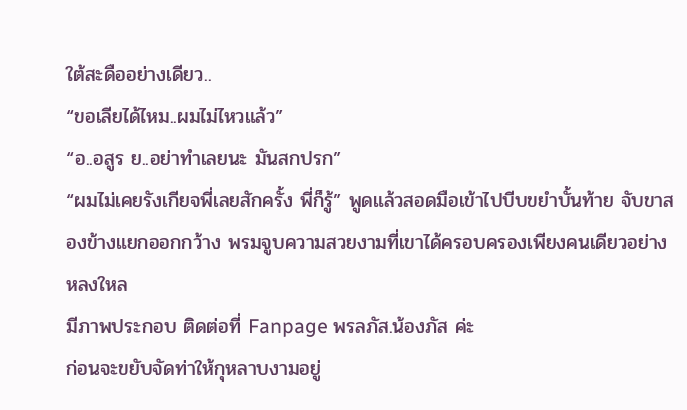ใต้สะดืออย่างเดียว..
“ขอเลียได้ไหม..ผมไม่ไหวแล้ว”
“อ..อสูร ย..อย่าทำเลยนะ มันสกปรก”
“ผมไม่เคยรังเกียจพี่เลยสักครั้ง พี่ก็รู้” พูดแล้วสอดมือเข้าไปบีบขยำบั้นท้าย จับขาสองข้างแยกออกกว้าง พรมจูบความสวยงามที่เขาได้ครอบครองเพียงคนเดียวอย่างหลงใหล
มีภาพประกอบ ติดต่อที่ Fanpage พรลภัส.น้องภัส ค่ะ
ก่อนจะขยับจัดท่าให้กุหลาบงามอยู่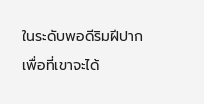ในระดับพอดีริมฝีปาก เพื่อที่เขาจะได้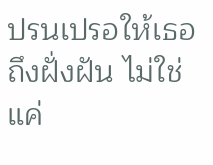ปรนเปรอให้เธอถึงฝั่งฝัน ไม่ใช่แค่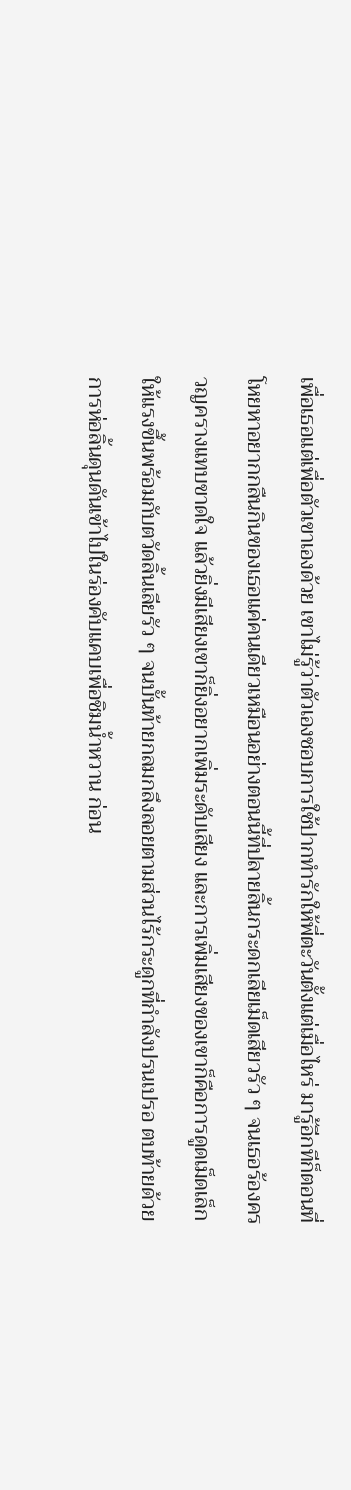เพื่อเธอแต่เพื่อตัวเขาเองด้วย เขาไม่รู้ว่าตัวเองชอบการใช้ปากทำรักให้พี่ตะวันตั้งแต่เมื่อไหร่ มารู้อีกทีก็ตอนที่โหยหาอยากกลืนกินของเธอแค่คนเดียวเหมือนอย่างตอนนี้ที่ปลายลิ้นกระดกเลียเม็ดเสียวรัว ๆ จนเธอร้องครวญครางแทบขาดใจ แล้วยิ่งมีเสียงเขาก็ยิ่งอยากเพิ่มระดับเสียง และการเพิ่มเสียงของเขาก็คือการดูดเม็ดเล็กให้แรงขึ้นพร้อมกับตวัดลิ้นเลียรัว ๆ จนบั้นท้ายกลมกลึงลอยตามส่วนไร้กระดูกที่กำลังปรนเปรอ ตบท้ายด้วยการห่อลิ้นดุนดันเข้าไปในร่องคับแคบเพื่อชิมน้ำหวาน ก่อน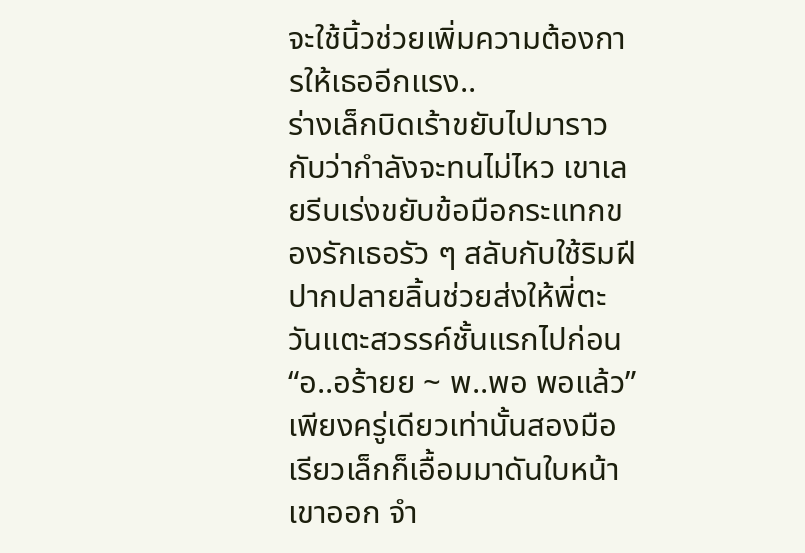จะใช้นิ้วช่วยเพิ่มความต้องการให้เธออีกแรง..
ร่างเล็กบิดเร้าขยับไปมาราวกับว่ากำลังจะทนไม่ไหว เขาเลยรีบเร่งขยับข้อมือกระแทกของรักเธอรัว ๆ สลับกับใช้ริมฝีปากปลายลิ้นช่วยส่งให้พี่ตะวันแตะสวรรค์ชั้นแรกไปก่อน
“อ..อร้ายย ~ พ..พอ พอแล้ว”
เพียงครู่เดียวเท่านั้นสองมือเรียวเล็กก็เอื้อมมาดันใบหน้าเขาออก จำ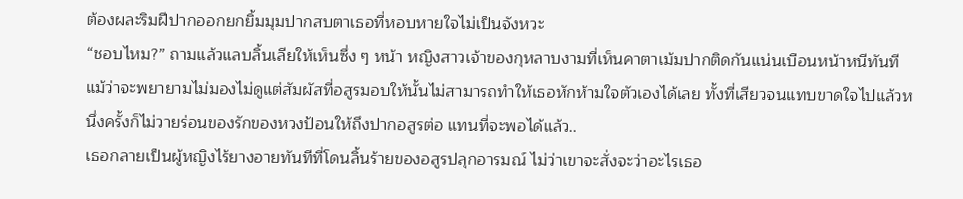ต้องผละริมฝีปากออกยกยิ้มมุมปากสบตาเธอที่หอบหายใจไม่เป็นจังหวะ
“ชอบไหม?” ถามแล้วแลบลิ้นเลียให้เห็นซึ่ง ๆ หน้า หญิงสาวเจ้าของกุหลาบงามที่เห็นคาตาเม้มปากติดกันแน่นเบือนหน้าหนีทันที แม้ว่าจะพยายามไม่มองไม่ดูแต่สัมผัสที่อสูรมอบให้นั้นไม่สามารถทำให้เธอหักห้ามใจตัวเองได้เลย ทั้งที่เสียวจนแทบขาดใจไปแล้วหนึ่งครั้งก็ไม่วายร่อนของรักของหวงป้อนให้ถึงปากอสูรต่อ แทนที่จะพอได้แล้ว..
เธอกลายเป็นผู้หญิงไร้ยางอายทันทีที่โดนลิ้นร้ายของอสูรปลุกอารมณ์ ไม่ว่าเขาจะสั่งจะว่าอะไรเธอ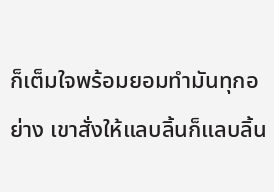ก็เต็มใจพร้อมยอมทำมันทุกอย่าง เขาสั่งให้แลบลิ้นก็แลบลิ้น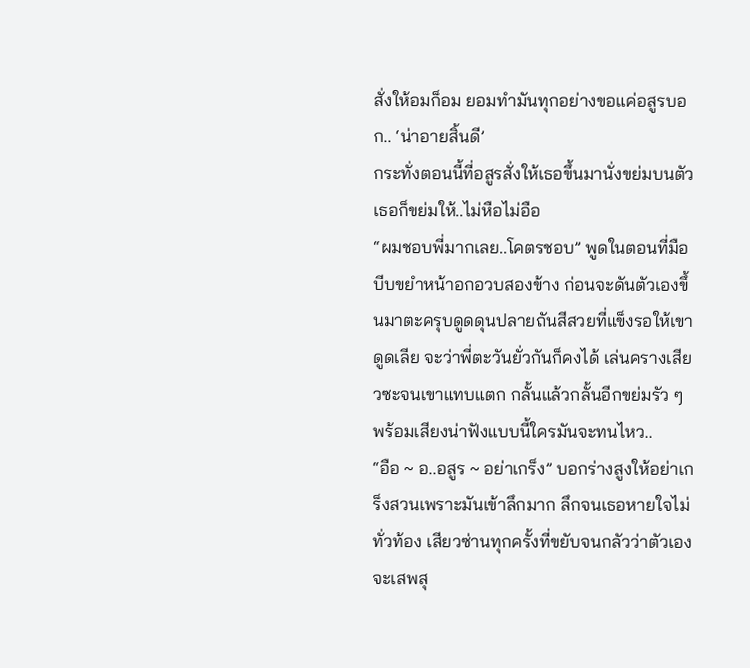สั่งให้อมก็อม ยอมทำมันทุกอย่างขอแค่อสูรบอก.. ‘น่าอายสิ้นดี’
กระทั่งตอนนี้ที่อสูรสั่งให้เธอขึ้นมานั่งขย่มบนตัว เธอก็ขย่มให้..ไม่หือไม่อือ
“ผมชอบพี่มากเลย..โคตรชอบ” พูดในตอนที่มือบีบขยำหน้าอกอวบสองข้าง ก่อนจะดันตัวเองขึ้นมาตะครุบดูดดุนปลายถันสีสวยที่แข็งรอให้เขาดูดเลีย จะว่าพี่ตะวันยั่วกันก็คงได้ เล่นครางเสียวซะจนเขาแทบแตก กลั้นแล้วกลั้นอีกขย่มรัว ๆ พร้อมเสียงน่าฟังแบบนี้ใครมันจะทนไหว..
“อือ ~ อ..อสูร ~ อย่าเกร็ง” บอกร่างสูงให้อย่าเกร็งสวนเพราะมันเข้าลึกมาก ลึกจนเธอหายใจไม่ทั่วท้อง เสียวซ่านทุกครั้งที่ขยับจนกลัวว่าตัวเองจะเสพสุ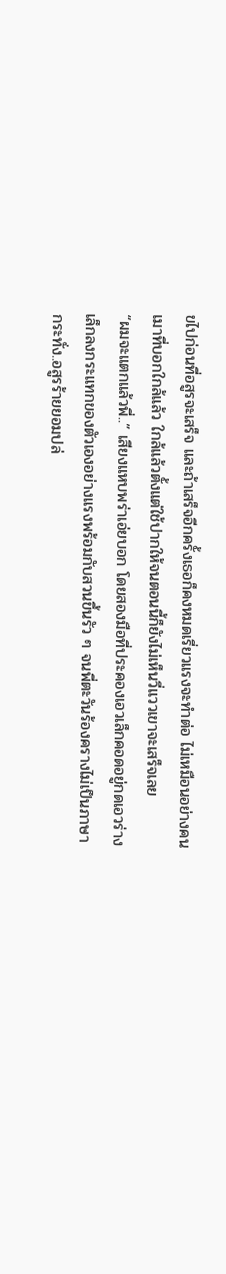ขไปก่อนที่อสูรจะเสร็จ และถ้าเสร็จอีกครั้งเธอก็คงหมดเรี่ยวแรงจะทำต่อ ไม่เหมือนอย่างคนเมาที่บอกใกล้แล้ว ใกล้แล้วตั้งแต่ใช้ปากให้จนตอนนี้ก็ยังไม่เห็นวี่แววเขาจะเสร็จเลย
“ผมจะแตกแล้วพี่..” เสียงแหบพร่าเอ่ยบอก โดยสองมือที่ประคองเอวเล็กคอดอยู่กดเอวร่างเล็กลงกระแทกของตัวเองอย่างแรงพร้อมกับสวนขึ้นรัว ๆ จนพี่ตะวันร้องครางไม่เป็นภาษา กระทั่ง..อสูรร้ายยอมปล่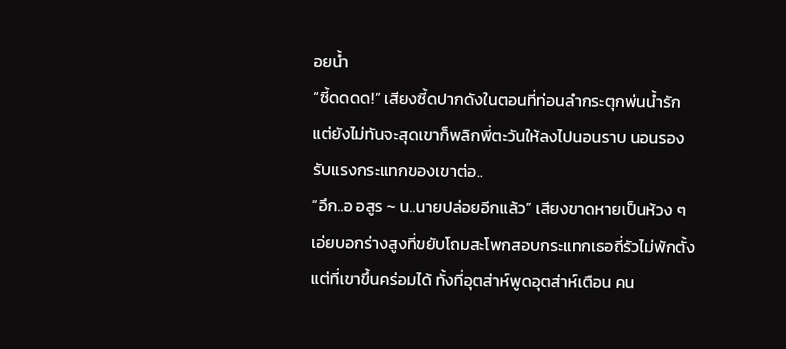อยน้ำ
“ซี้ดดดด!” เสียงซี้ดปากดังในตอนที่ท่อนลำกระตุกพ่นน้ำรัก แต่ยังไม่ทันจะสุดเขาก็พลิกพี่ตะวันให้ลงไปนอนราบ นอนรองรับแรงกระแทกของเขาต่อ..
“อึก..อ อสูร ~ น..นายปล่อยอีกแล้ว” เสียงขาดหายเป็นห้วง ๆ เอ่ยบอกร่างสูงที่ขยับโถมสะโพกสอบกระแทกเธอถี่รัวไม่พักตั้งแต่ที่เขาขึ้นคร่อมได้ ทั้งที่อุตส่าห์พูดอุตส่าห์เตือน คน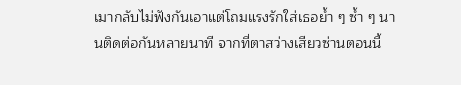เมากลับไม่ฟังกันเอาแต่โถมแรงรักใส่เธอย้ำ ๆ ซ้ำ ๆ นานติดต่อกันหลายนาที จากที่ตาสว่างเสียวซ่านตอนนี้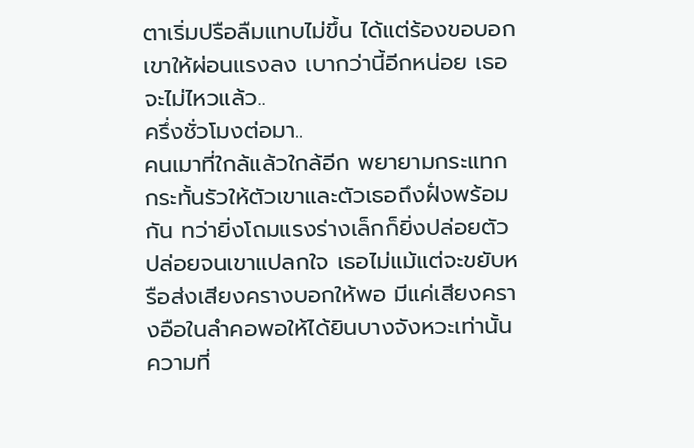ตาเริ่มปรือลืมแทบไม่ขึ้น ได้แต่ร้องขอบอกเขาให้ผ่อนแรงลง เบากว่านี้อีกหน่อย เธอจะไม่ไหวแล้ว..
ครึ่งชั่วโมงต่อมา..
คนเมาที่ใกล้แล้วใกล้อีก พยายามกระแทกกระทั้นรัวให้ตัวเขาและตัวเธอถึงฝั่งพร้อมกัน ทว่ายิ่งโถมแรงร่างเล็กก็ยิ่งปล่อยตัว ปล่อยจนเขาแปลกใจ เธอไม่แม้แต่จะขยับหรือส่งเสียงครางบอกให้พอ มีแค่เสียงครางอือในลำคอพอให้ได้ยินบางจังหวะเท่านั้น ความที่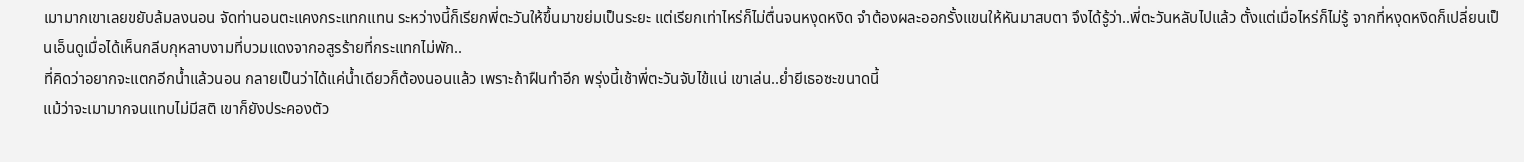เมามากเขาเลยขยับล้มลงนอน จัดท่านอนตะแคงกระแทกแทน ระหว่างนี้ก็เรียกพี่ตะวันให้ขึ้นมาขย่มเป็นระยะ แต่เรียกเท่าไหร่ก็ไม่ตื่นจนหงุดหงิด จำต้องผละออกรั้งแขนให้หันมาสบตา จึงได้รู้ว่า..พี่ตะวันหลับไปแล้ว ตั้งแต่เมื่อไหร่ก็ไม่รู้ จากที่หงุดหงิดก็เปลี่ยนเป็นเอ็นดูเมื่อได้เห็นกลีบกุหลาบงามที่บวมแดงจากอสูรร้ายที่กระแทกไม่พัก..
ที่คิดว่าอยากจะแตกอีกน้ำแล้วนอน กลายเป็นว่าได้แค่น้ำเดียวก็ต้องนอนแล้ว เพราะถ้าฝืนทำอีก พรุ่งนี้เช้าพี่ตะวันจับไข้แน่ เขาเล่น..ย่ำยีเธอซะขนาดนี้
แม้ว่าจะเมามากจนแทบไม่มีสติ เขาก็ยังประคองตัว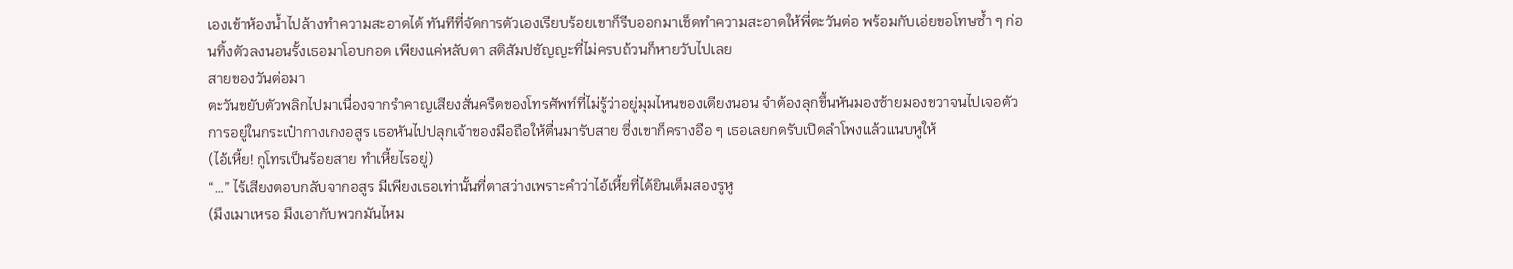เองเข้าห้องน้ำไปล้างทำความสะอาดได้ ทันทีที่จัดการตัวเองเรียบร้อยเขาก็รีบออกมาเช็ดทำความสะอาดให้พี่ตะวันต่อ พร้อมกับเอ่ยขอโทษซ้ำ ๆ ก่อนทิ้งตัวลงนอนรั้งเธอมาโอบกอด เพียงแค่หลับตา สติสัมปชัญญะที่ไม่ครบถ้วนก็หายวับไปเลย
สายของวันต่อมา
ตะวันขยับตัวพลิกไปมาเนื่องจากรำคาญเสียงสั่นครืดของโทรศัพท์ที่ไม่รู้ว่าอยู่มุมไหนของเตียงนอน จำต้องลุกขึ้นหันมองซ้ายมองขวาจนไปเจอตัวการอยู่ในกระเป๋ากางเกงอสูร เธอหันไปปลุกเจ้าของมือถือให้ตื่นมารับสาย ซึ่งเขาก็ครางอือ ๆ เธอเลยกดรับเปิดลำโพงแล้วแนบหูให้
(ไอ้เหี้ย! กูโทรเป็นร้อยสาย ทำเหี้ยไรอยู่)
“…” ไร้เสียงตอบกลับจากอสูร มีเพียงเธอเท่านั้นที่ตาสว่างเพราะคำว่าไอ้เหี้ยที่ได้ยินเต็มสองรูหู
(มึงเมาเหรอ มึงเอากับพวกมันไหม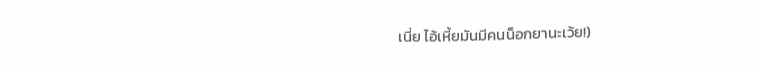เนี่ย ไอ้เหี้ยมันมีคนน็อกยานะเว้ย!)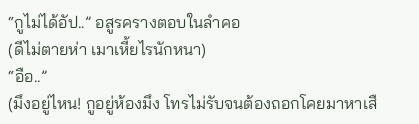“กูไม่ได้อัป..” อสูรครางตอบในลำคอ
(ดีไม่ตายห่า เมาเหี้ยไรนักหนา)
“อือ..”
(มึงอยู่ไหน! กูอยู่ห้องมึง โทรไม่รับจนต้องถอกโคยมาหาเสื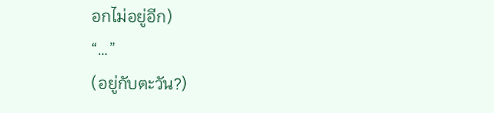อกไม่อยู่อีก)
“…”
(อยู่กับตะวัน?)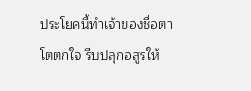ประโยคนี้ทำเจ้าของชื่อตาโตตกใจ รีบปลุกอสูรให้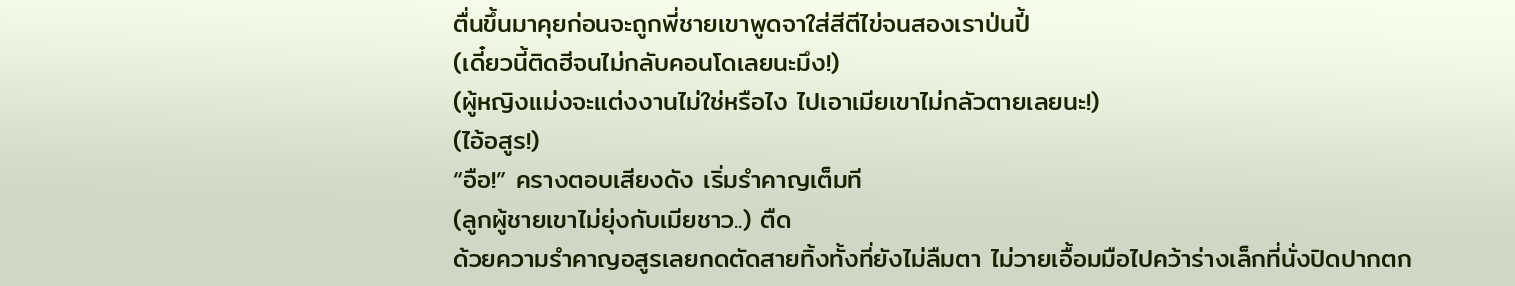ตื่นขึ้นมาคุยก่อนจะถูกพี่ชายเขาพูดจาใส่สีตีไข่จนสองเราป่นปี้
(เดี๋ยวนี้ติดฮีจนไม่กลับคอนโดเลยนะมึง!)
(ผู้หญิงแม่งจะแต่งงานไม่ใช่หรือไง ไปเอาเมียเขาไม่กลัวตายเลยนะ!)
(ไอ้อสูร!)
“อือ!” ครางตอบเสียงดัง เริ่มรำคาญเต็มที
(ลูกผู้ชายเขาไม่ยุ่งกับเมียชาว..) ตืด
ด้วยความรำคาญอสูรเลยกดตัดสายทิ้งทั้งที่ยังไม่ลืมตา ไม่วายเอื้อมมือไปคว้าร่างเล็กที่นั่งปิดปากตก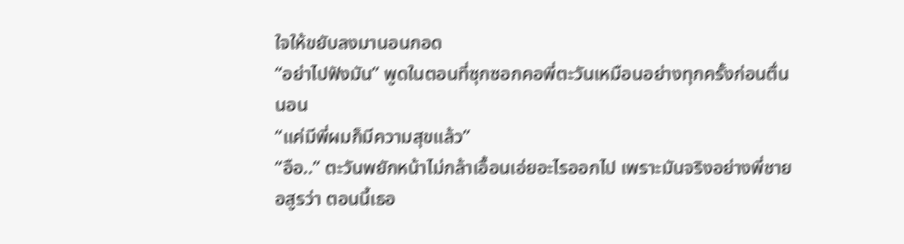ใจให้ขยับลงมานอนกอด
“อย่าไปฟังมัน” พูดในตอนที่ซุกซอกคอพี่ตะวันเหมือนอย่างทุกครั้งก่อนตื่นนอน
“แค่มีพี่ผมก็มีความสุขแล้ว”
“อือ..” ตะวันพยักหน้าไม่กล้าเอื้อนเอ่ยอะไรออกไป เพราะมันจริงอย่างพี่ชายอสูรว่า ตอนนี้เธอ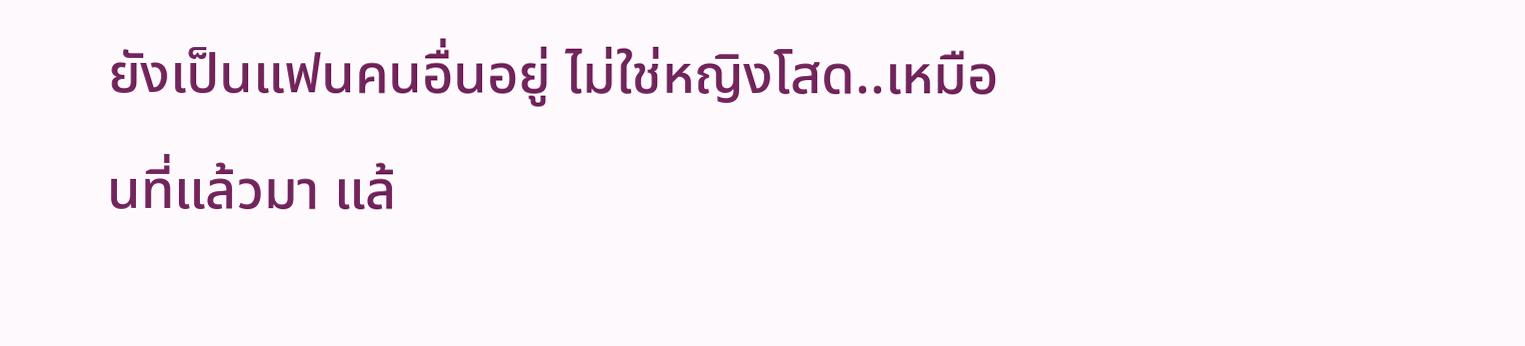ยังเป็นแฟนคนอื่นอยู่ ไม่ใช่หญิงโสด..เหมือนที่แล้วมา แล้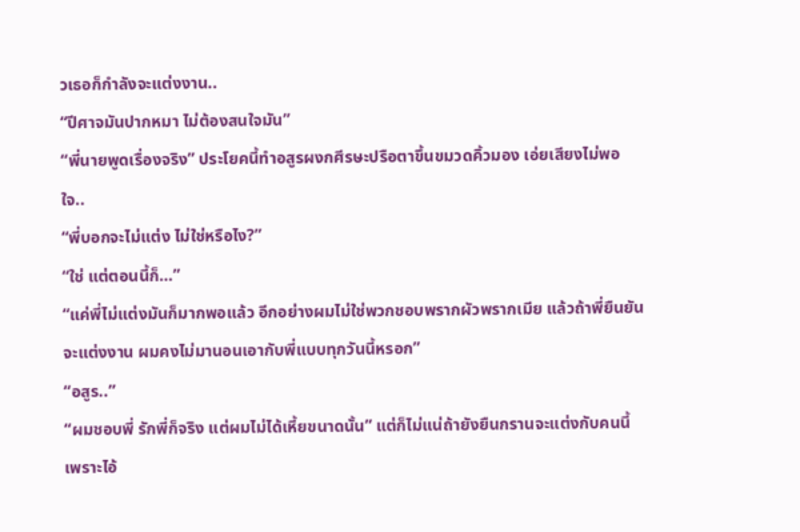วเธอก็กำลังจะแต่งงาน..
“ปีศาจมันปากหมา ไม่ต้องสนใจมัน”
“พี่นายพูดเรื่องจริง” ประโยคนี้ทำอสูรผงกศีรษะปรือตาขึ้นขมวดคิ้วมอง เอ่ยเสียงไม่พอใจ..
“พี่บอกจะไม่แต่ง ไม่ใช่หรือไง?”
“ใช่ แต่ตอนนี้ก็…”
“แค่พี่ไม่แต่งมันก็มากพอแล้ว อีกอย่างผมไม่ใช่พวกชอบพรากผัวพรากเมีย แล้วถ้าพี่ยืนยันจะแต่งงาน ผมคงไม่มานอนเอากับพี่แบบทุกวันนี้หรอก”
“อสูร..”
“ผมชอบพี่ รักพี่ก็จริง แต่ผมไม่ได้เหี้ยขนาดนั้น” แต่ก็ไม่แน่ถ้ายังยืนกรานจะแต่งกับคนนี้ เพราะไอ้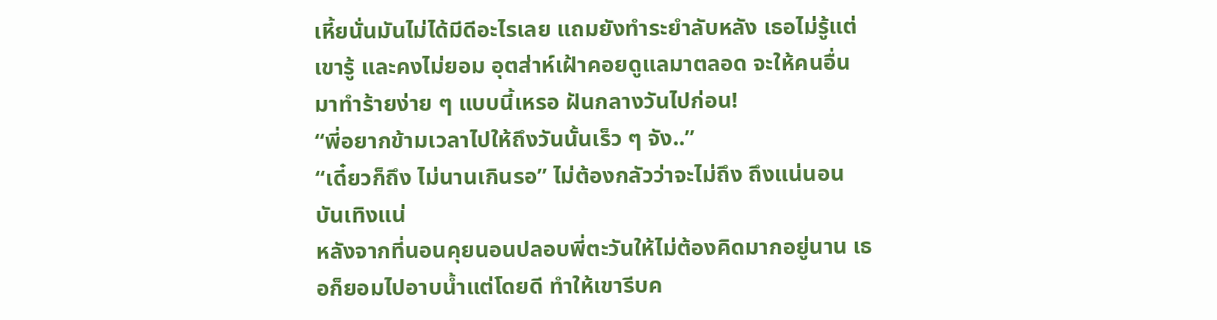เหี้ยนั่นมันไม่ได้มีดีอะไรเลย แถมยังทำระยำลับหลัง เธอไม่รู้แต่เขารู้ และคงไม่ยอม อุตส่าห์เฝ้าคอยดูแลมาตลอด จะให้คนอื่นมาทำร้ายง่าย ๆ แบบนี้เหรอ ฝันกลางวันไปก่อน!
“พี่อยากข้ามเวลาไปให้ถึงวันนั้นเร็ว ๆ จัง..”
“เดี๋ยวก็ถึง ไม่นานเกินรอ” ไม่ต้องกลัวว่าจะไม่ถึง ถึงแน่นอน บันเทิงแน่
หลังจากที่นอนคุยนอนปลอบพี่ตะวันให้ไม่ต้องคิดมากอยู่นาน เธอก็ยอมไปอาบน้ำแต่โดยดี ทำให้เขารีบค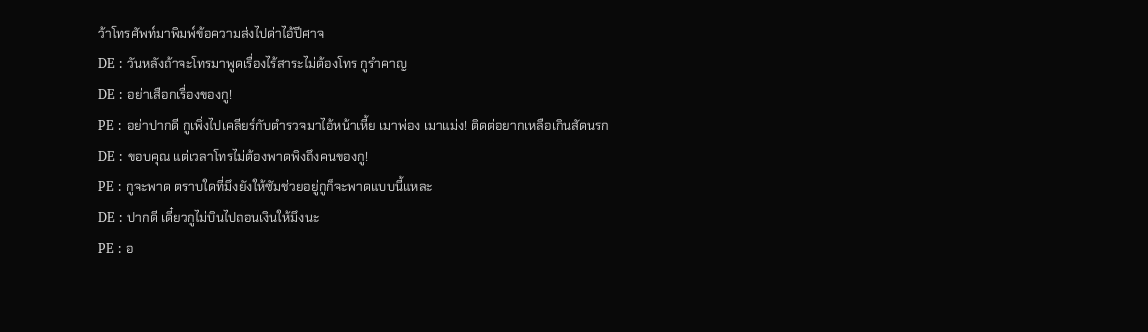ว้าโทรศัพท์มาพิมพ์ข้อความส่งไปด่าไอ้ปีศาจ
DE : วันหลังถ้าจะโทรมาพูดเรื่องไร้สาระไม่ต้องโทร กูรำคาญ
DE : อย่าเสือกเรื่องของกู!
PE : อย่าปากดี กูเพิ่งไปเคลียร์กับตำรวจมาไอ้หน้าเหี้ย เมาพ่อง เมาแม่ง! ติดต่อยากเหลือเกินสัดนรก
DE : ขอบคุณ แต่เวลาโทรไม่ต้องพาดพิงถึงคนของกู!
PE : กูจะพาด ตราบใดที่มึงยังให้ซัมช่วยอยู่กูก็จะพาดแบบนี้แหละ
DE : ปากดี เดี๋ยวกูไม่บินไปถอนเงินให้มึงนะ
PE : อ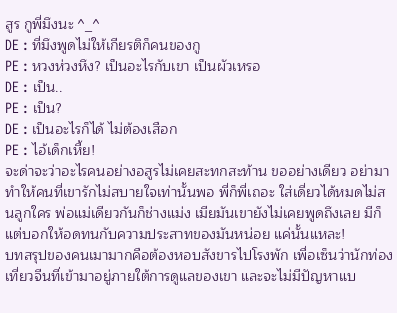สูร กูพี่มึงนะ ^_^
DE : ที่มึงพูดไม่ให้เกียรติก็คนของกู
PE : หวงห่วงหึง? เป็นอะไรกับเขา เป็นผัวเหรอ
DE : เป็น..
PE : เป็น?
DE : เป็นอะไรก็ได้ ไม่ต้องเสือก
PE : ไอ้เด็กเหี้ย!
จะด่าจะว่าอะไรคนอย่างอสูรไม่เคยสะทกสะท้าน ขออย่างเดียว อย่ามาทำให้คนที่เขารักไม่สบายใจเท่านั้นพอ พี่ก็พี่เถอะ ใส่เดี่ยวได้หมดไม่สนลูกใคร พ่อแม่เดียวกันก็ช่างแม่ง เมียมันเขายังไม่เคยพูดถึงเลย มีก็แต่บอกให้อดทนกับความประสาทของมันหน่อย แค่นั้นแหละ!
บทสรุปของคนเมามากคือต้องหอบสังขารไปโรงพัก เพื่อเซ็นว่านักท่องเที่ยวจีนที่เข้ามาอยู่ภายใต้การดูแลของเขา และจะไม่มีปัญหาแบ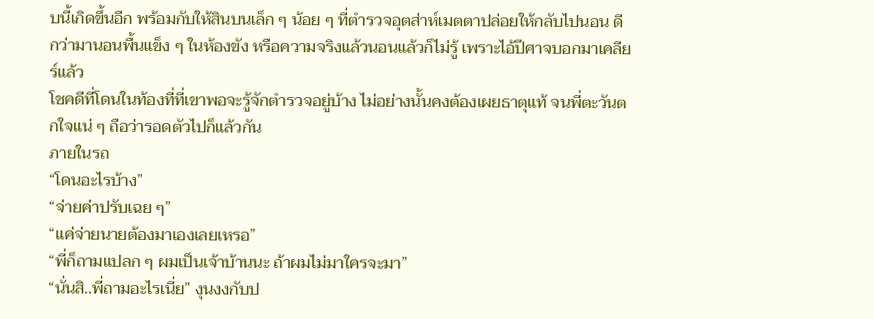บนี้เกิดขึ้นอีก พร้อมกับให้สินบนเล็ก ๆ น้อย ๆ ที่ตำรวจอุตส่าห์เมตตาปล่อยให้กลับไปนอน ดีกว่ามานอนพื้นแข็ง ๆ ในห้องขัง หรือความจริงแล้วนอนแล้วก็ไม่รู้ เพราะไอ้ปีศาจบอกมาเคลียร์แล้ว
โชคดีที่โดนในท้องที่ที่เขาพอจะรู้จักตำรวจอยู่บ้าง ไม่อย่างนั้นคงต้องเผยธาตุแท้ จนพี่ตะวันตกใจแน่ ๆ ถือว่ารอดตัวไปก็แล้วกัน
ภายในรถ
“โดนอะไรบ้าง”
“จ่ายค่าปรับเฉย ๆ”
“แค่จ่ายนายต้องมาเองเลยเหรอ”
“พี่ก็ถามแปลก ๆ ผมเป็นเจ้าบ้านนะ ถ้าผมไม่มาใครจะมา”
“นั่นสิ..พี่ถามอะไรเนี่ย” งุนงงกับป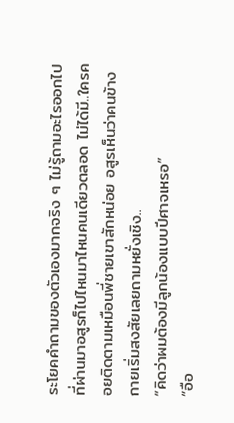ระโยคคำถามของตัวเองมากจริง ๆ ไม่รู้ถามอะไรออกไป ที่ผ่านมาอสูรก็ไปไหนมาไหนคนเดียวตลอด ไม่ได้มี..ใครคอยติดตามเหมือนพี่ชายเขาสักหน่อย อสูรเห็นว่าคนข้างกายเริ่มสงสัยเลยถามหยั่งเชิง..
“คิดว่าผมต้องมีลูกน้องแบบปีศาจเหรอ”
“อือ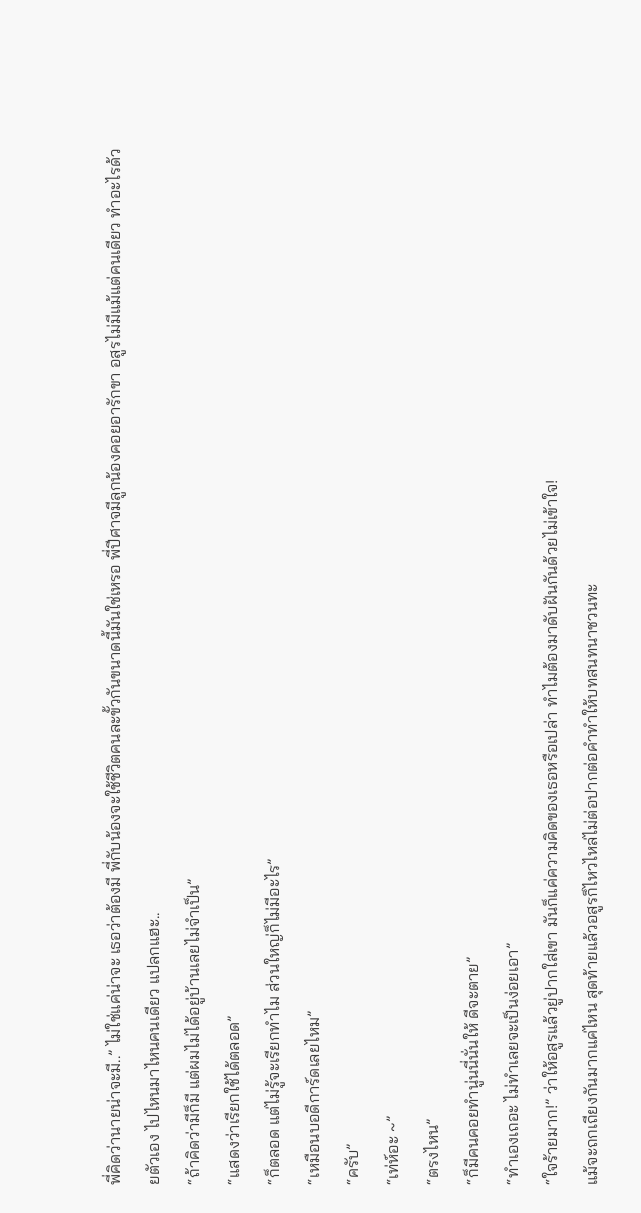พี่คิดว่านายน่าจะมี..” ไม่ใช่แค่น่าจะ เธอว่าต้องมี พี่กับน้องจะใช้ชีวิตคนละขั้วกันขนาดนี้มันใช่เหรอ พี่ปีศาจมีลูกน้องคอยอารักขา อสูรไม่มีแม้แต่คนเดียว ทำอะไรด้วยตัวเอง ไปไหนมาไหนคนเดียว แปลกแฮะ..
“ถ้าคิดว่ามีก็มี แต่ผมไม่ได้อยู่บ้านเลยไม่จำเป็น”
“แสดงว่าเรียกใช้ได้ตลอด”
“ก็ตลอด แต่ไม่รู้จะเรียกทำไม ส่วนใหญ่ก็ไม่มีอะไร”
“เหมือนบอดีการ์ดเลยไหม”
“ครับ”
“เท่ห์อะ ~”
“ตรงไหน”
“ก็มีคนคอยทำนู่นนี่นั่นให้ ดีจะตาย”
“ทำเองเถอะ ไม่ทำเลยจะเป็นง่อยเอา”
“ใจร้ายมาก!” ว่าให้อสูรแล้วยู่ปากใส่เขา มันก็แค่ความคิดของเธอหรือเปล่า ทำไมต้องมาดับฝันกันด้วยไม่เข้าใจ!
แม้จะถกเถียงกันมากแค่ไหน สุดท้ายแล้วอสูรก็ไหวไหล่ไม่ต่อปากต่อคำทำให้บทสนทนาชวนทะ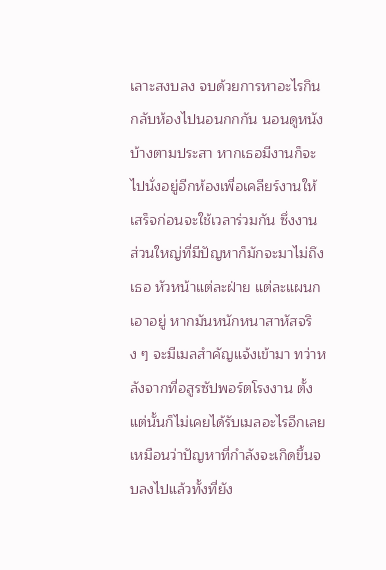เลาะสงบลง จบด้วยการหาอะไรกิน กลับห้องไปนอนกกกัน นอนดูหนังบ้างตามประสา หากเธอมีงานก็จะไปนั่งอยู่อีกห้องเพื่อเคลียร์งานให้เสร็จก่อนจะใช้เวลาร่วมกัน ซึ่งงานส่วนใหญ่ที่มีปัญหาก็มักจะมาไม่ถึงเธอ หัวหน้าแต่ละฝ่าย แต่ละแผนกเอาอยู่ หากมันหนักหนาสาหัสจริง ๆ จะมีเมลสำคัญแจ้งเข้ามา ทว่าหลังจากที่อสูรซัปพอร์ตโรงงาน ตั้งแต่นั้นก็ไม่เคยได้รับเมลอะไรอีกเลย เหมือนว่าปัญหาที่กำลังจะเกิดขึ้นจบลงไปแล้วทั้งที่ยัง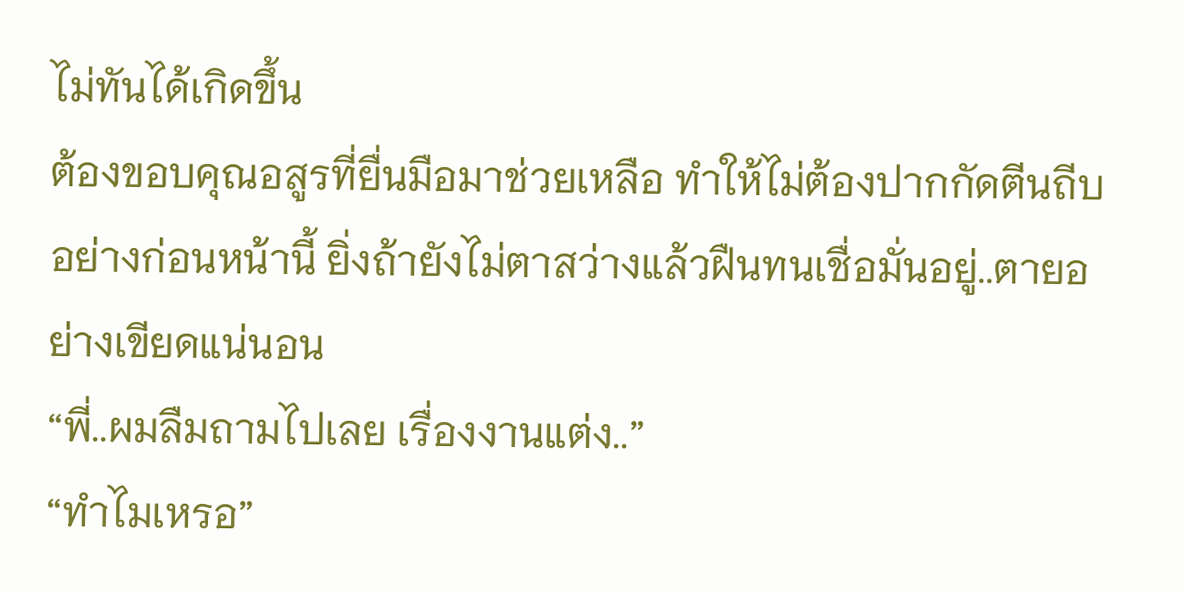ไม่ทันได้เกิดขึ้น
ต้องขอบคุณอสูรที่ยื่นมือมาช่วยเหลือ ทำให้ไม่ต้องปากกัดตีนถีบอย่างก่อนหน้านี้ ยิ่งถ้ายังไม่ตาสว่างแล้วฝืนทนเชื่อมั่นอยู่..ตายอย่างเขียดแน่นอน
“พี่..ผมลืมถามไปเลย เรื่องงานแต่ง..”
“ทำไมเหรอ”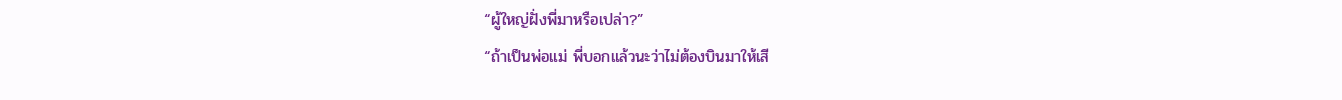“ผู้ใหญ่ฝั่งพี่มาหรือเปล่า?”
“ถ้าเป็นพ่อแม่ พี่บอกแล้วนะว่าไม่ต้องบินมาให้เสี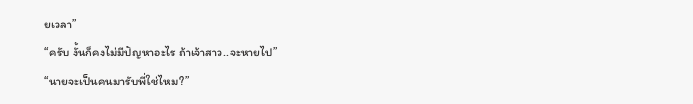ยเวลา”
“ครับ งั้นก็คงไม่มีปัญหาอะไร ถ้าเจ้าสาว..จะหายไป”
“นายจะเป็นคนมารับพี่ใช่ไหม?”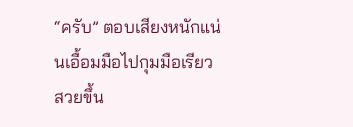“ครับ” ตอบเสียงหนักแน่นเอื้อมมือไปกุมมือเรียวสวยขึ้น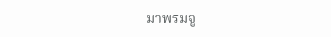มาพรมจู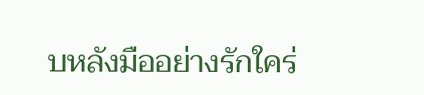บหลังมืออย่างรักใคร่